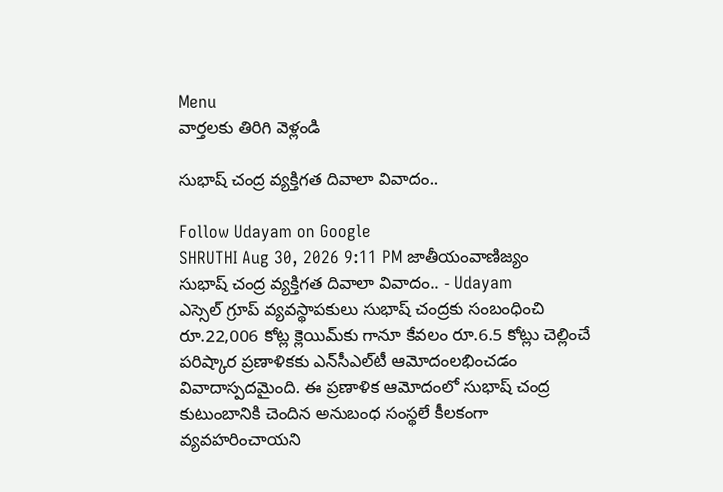Menu
వార్తలకు తిరిగి వెళ్లండి

సుభాష్‌ చంద్ర వ్యక్తిగత దివాలా వివాదం..

Follow Udayam on Google
SHRUTHI Aug 30, 2026 9:11 PM జాతీయంవాణిజ్యం
సుభాష్‌ చంద్ర వ్యక్తిగత దివాలా వివాదం.. - Udayam
ఎస్సెల్‌ గ్రూప్ వ్యవస్థాపకులు సుభాష్‌ చంద్రకు సంబంధించి రూ.22,006 కోట్ల క్లెయిమ్‌కు గానూ కేవలం రూ.6.5 కోట్లు చెల్లించే పరిష్కార ప్రణాళికకు ఎన్‌సీఎల్‌టీ ఆమోదంలభించడం వివాదాస్పదమైంది. ఈ ప్రణాళిక ఆమోదంలో సుభాష్‌ చంద్ర కుటుంబానికి చెందిన అనుబంధ సంస్థలే కీలకంగా వ్యవహరించాయని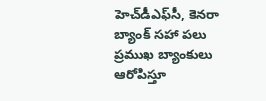హెచ్‌డీఎఫ్‌సీ, కెనరా బ్యాంక్‌ సహా పలు ప్రముఖ బ్యాంకులు ఆరోపిస్తూ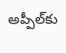అప్పీల్‌కు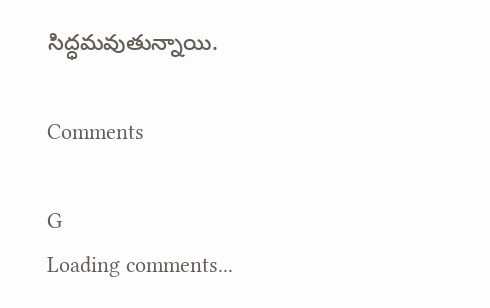సిద్ధమవుతున్నాయి.

Comments

G
Loading comments...